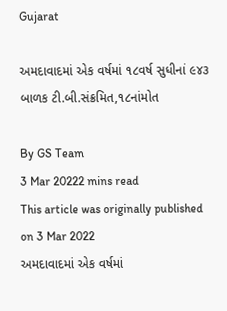Gujarat

અમદાવાદમાં એક વર્ષમાં ૧૮વર્ષ સુધીનાં ૯૪૩ બાળક ટી.બી.સંક્રમિત,૧૮નાંમોત

By GS Team
3 Mar 20222 mins read
This article was originally published on 3 Mar 2022
અમદાવાદમાં એક વર્ષમાં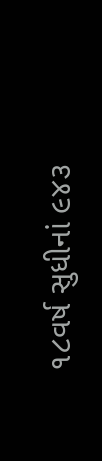૧૮વર્ષ સુધીનાં ૯૪૩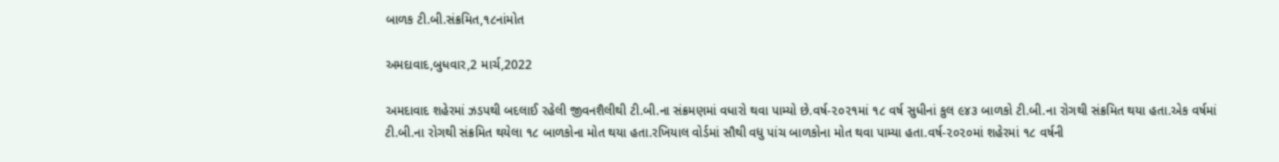બાળક ટી.બી.સંક્રમિત,૧૮નાંમોત

અમદાવાદ,બુધવાર,2 માર્ચ,2022

અમદાવાદ શહેરમાં ઝડપથી બદલાઈ રહેલી જીવનશૈલીથી ટી.બી.ના સંક્રમણમાં વધારો થવા પામ્યો છે.વર્ષ-૨૦૨૧માં ૧૮ વર્ષ સુધીનાં કુલ ૯૪૩ બાળકો ટી.બી.ના રોગથી સંક્રમિત થયા હતા.એક વર્ષમાં ટી.બી.ના રોગથી સંક્રમિત થયેલા ૧૮ બાળકોના મોત થયા હતા.રખિયાલ વોર્ડમાં સૌથી વધુ પાંચ બાળકોના મોત થવા પામ્યા હતા.વર્ષ-૨૦૨૦માં શહેરમાં ૧૮ વર્ષની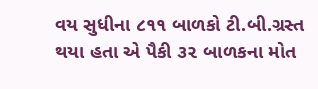વય સુધીના ૮૧૧ બાળકો ટી.બી.ગ્રસ્ત થયા હતા એ પૈકી ૩૨ બાળકના મોત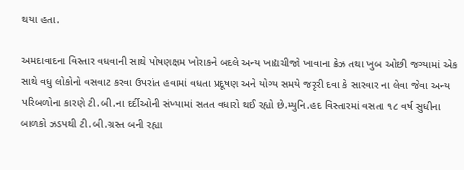થયા હતા.

અમદાવાદના વિસ્તાર વધવાની સાથે પોષણક્ષમ ખોરાકને બદલે અન્ય ખાદ્યચીજો ખાવાના ક્રેઝ તથા ખુબ ઓછી જગ્યામાં એક સાથે વધુ લોકોનો વસવાટ કરવા ઉપરાંત હવામાં વધતા પ્રદૂષણ અને યોગ્ય સમયે જરૃરી દવા કે સારવાર ના લેવા જેવા અન્ય પરિબળોના કારણે ટી.બી.ના દર્દીઓની સંખ્યામાં સતત વધારો થઈ રહ્યો છે.મ્યુનિ.હદ વિસ્તારમાં વસતા ૧૮ વર્ષ સુધીના બાળકો ઝડપથી ટી.બી.ગ્રસ્ત બની રહ્યા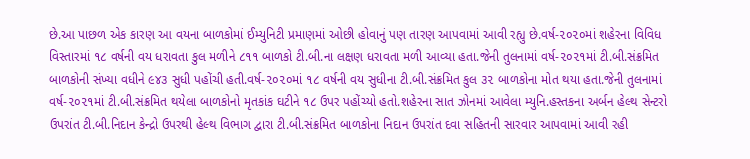છે.આ પાછળ એક કારણ આ વયના બાળકોમાં ઈમ્યુનિટી પ્રમાણમાં ઓછી હોવાનું પણ તારણ આપવામાં આવી રહ્યુ છે.વર્ષ-૨૦૨૦માં શહેરના વિવિધ વિસ્તારમાં ૧૮ વર્ષની વય ધરાવતા કુલ મળીને ૮૧૧ બાળકો ટી.બી.ના લક્ષણ ધરાવતા મળી આવ્યા હતા.જેની તુલનામાં વર્ષ-૨૦૨૧માં ટી.બી.સંક્રમિત બાળકોની સંખ્યા વધીને ૯૪૩ સુધી પહોંચી હતી.વર્ષ-૨૦૨૦માં ૧૮ વર્ષની વય સુધીના ટી.બી.સંક્રમિત કુલ ૩૨ બાળકોના મોત થયા હતા.જેની તુલનામાં વર્ષ-૨૦૨૧માં ટી.બી.સંક્રમિત થયેલા બાળકોનો મૃતકાંક ઘટીને ૧૮ ઉપર પહોંચ્યો હતો.શહેરના સાત ઝોનમાં આવેલા મ્યુનિ.હસ્તકના અર્બન હેલ્થ સેન્ટરો ઉપરાંત ટી.બી.નિદાન કેન્દ્રો ઉપરથી હેલ્થ વિભાગ દ્વારા ટી.બી.સંક્રમિત બાળકોના નિદાન ઉપરાંત દવા સહિતની સારવાર આપવામાં આવી રહી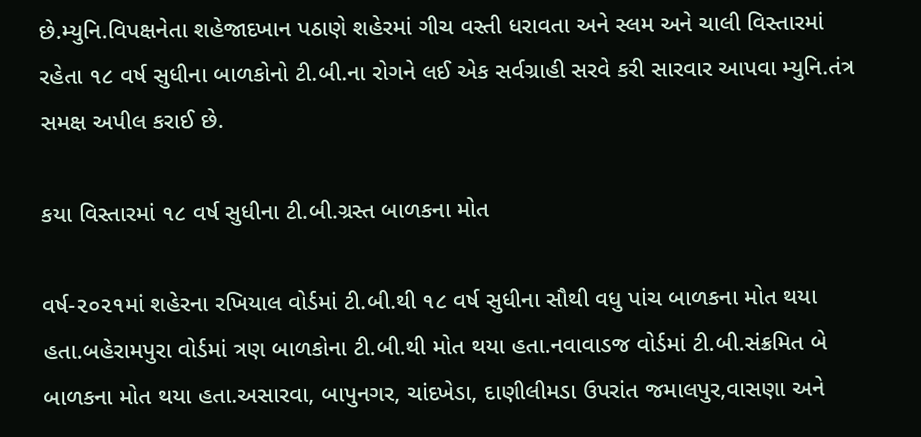છે.મ્યુનિ.વિપક્ષનેતા શહેજાદખાન પઠાણે શહેરમાં ગીચ વસ્તી ધરાવતા અને સ્લમ અને ચાલી વિસ્તારમાં રહેતા ૧૮ વર્ષ સુધીના બાળકોનો ટી.બી.ના રોગને લઈ એક સર્વગ્રાહી સરવે કરી સારવાર આપવા મ્યુનિ.તંત્ર સમક્ષ અપીલ કરાઈ છે.

કયા વિસ્તારમાં ૧૮ વર્ષ સુધીના ટી.બી.ગ્રસ્ત બાળકના મોત

વર્ષ-૨૦૨૧માં શહેરના રખિયાલ વોર્ડમાં ટી.બી.થી ૧૮ વર્ષ સુધીના સૌથી વધુ પાંચ બાળકના મોત થયા હતા.બહેરામપુરા વોર્ડમાં ત્રણ બાળકોના ટી.બી.થી મોત થયા હતા.નવાવાડજ વોર્ડમાં ટી.બી.સંક્રમિત બે બાળકના મોત થયા હતા.અસારવા, બાપુનગર, ચાંદખેડા, દાણીલીમડા ઉપરાંત જમાલપુર,વાસણા અને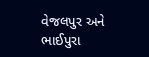વેજલપુર અને ભાઈપુરા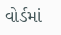વોર્ડમાં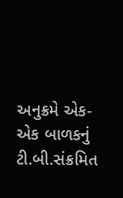અનુક્રમે એક-એક બાળકનું ટી.બી.સંક્રમિત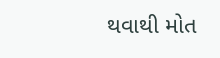થવાથી મોત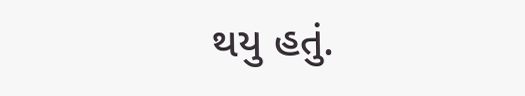થયુ હતું.